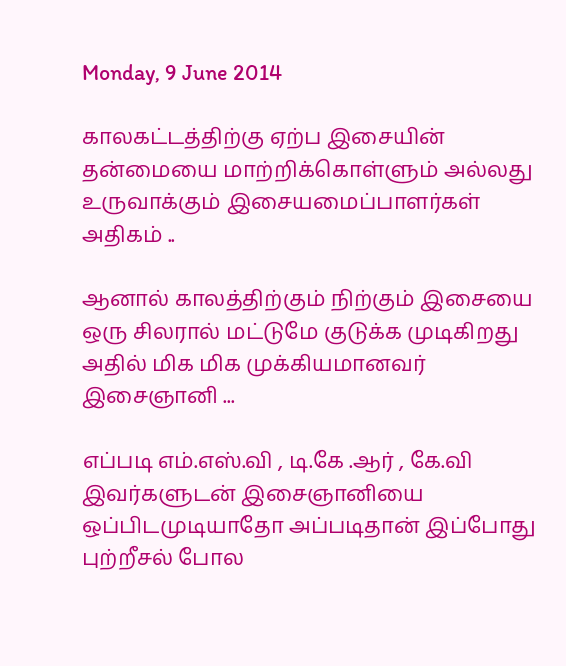Monday, 9 June 2014

காலகட்டத்திற்கு ஏற்ப இசையின் தன்மையை மாற்றிக்கொள்ளும் அல்லது உருவாக்கும் இசையமைப்பாளர்கள் அதிகம் ..

ஆனால் காலத்திற்கும் நிற்கும் இசையை ஒரு சிலரால் மட்டுமே குடுக்க முடிகிறது அதில் மிக மிக முக்கியமானவர் இசைஞானி ...

எப்படி எம்.எஸ்.வி , டி.கே .ஆர் , கே.வி இவர்களுடன் இசைஞானியை ஒப்பிடமுடியாதோ அப்படிதான் இப்போது புற்றீசல் போல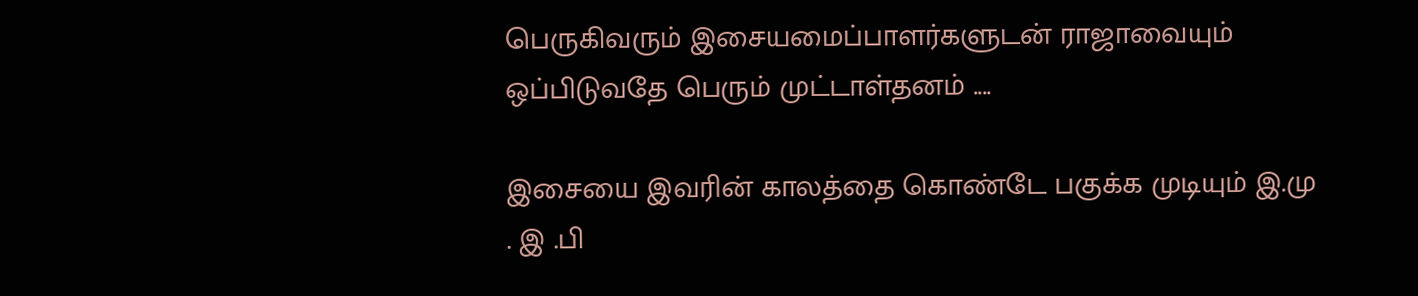பெருகிவரும் இசையமைப்பாளர்களுடன் ராஜாவையும் ஒப்பிடுவதே பெரும் முட்டாள்தனம் ....

இசையை இவரின் காலத்தை கொண்டே பகுக்க முடியும் இ.மு . இ .பி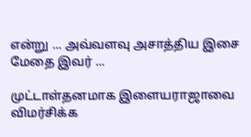என்று ... அவ்வளவு அசாத்திய இசை மேதை இவர் ...

முட்டாள்தனமாக இளையராஜாவை விமர்சிக்க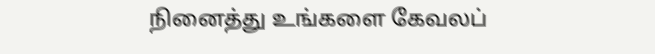நினைத்து உங்களை கேவலப்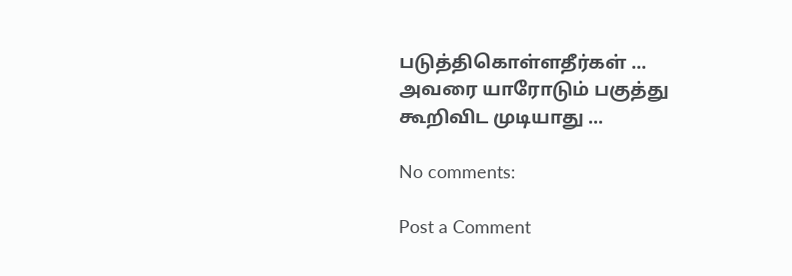படுத்திகொள்ளதீர்கள் ...
அவரை யாரோடும் பகுத்து கூறிவிட முடியாது ...

No comments:

Post a Comment